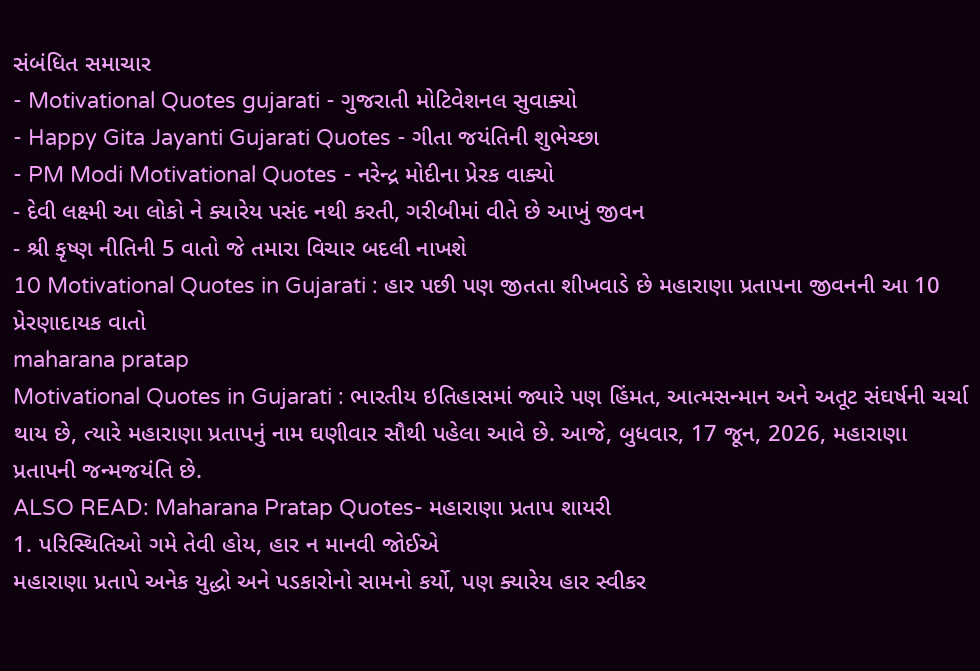સંબંધિત સમાચાર
- Motivational Quotes gujarati - ગુજરાતી મોટિવેશનલ સુવાક્યો
- Happy Gita Jayanti Gujarati Quotes - ગીતા જયંતિની શુભેચ્છા
- PM Modi Motivational Quotes - નરેન્દ્ર મોદીના પ્રેરક વાક્યો
- દેવી લક્ષ્મી આ લોકો ને ક્યારેય પસંદ નથી કરતી, ગરીબીમાં વીતે છે આખું જીવન
- શ્રી કૃષ્ણ નીતિની 5 વાતો જે તમારા વિચાર બદલી નાખશે
10 Motivational Quotes in Gujarati : હાર પછી પણ જીતતા શીખવાડે છે મહારાણા પ્રતાપના જીવનની આ 10 પ્રેરણાદાયક વાતો
maharana pratap
Motivational Quotes in Gujarati : ભારતીય ઇતિહાસમાં જ્યારે પણ હિંમત, આત્મસન્માન અને અતૂટ સંઘર્ષની ચર્ચા થાય છે, ત્યારે મહારાણા પ્રતાપનું નામ ઘણીવાર સૌથી પહેલા આવે છે. આજે, બુધવાર, 17 જૂન, 2026, મહારાણા પ્રતાપની જન્મજયંતિ છે.
ALSO READ: Maharana Pratap Quotes- મહારાણા પ્રતાપ શાયરી
1. પરિસ્થિતિઓ ગમે તેવી હોય, હાર ન માનવી જોઈએ
મહારાણા પ્રતાપે અનેક યુદ્ધો અને પડકારોનો સામનો કર્યો, પણ ક્યારેય હાર સ્વીકર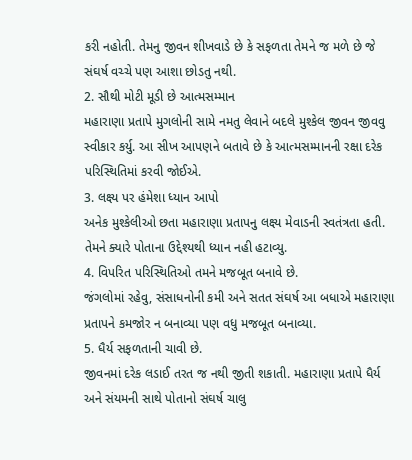કરી નહોતી. તેમનુ જીવન શીખવાડે છે કે સફળતા તેમને જ મળે છે જે સંઘર્ષ વચ્ચે પણ આશા છોડતુ નથી.
2. સૌથી મોટી મૂડી છે આત્મસમ્માન
મહારાણા પ્રતાપે મુગલોની સામે નમતુ લેવાને બદલે મુશ્કેલ જીવન જીવવુ સ્વીકાર કર્યુ. આ સીખ આપણને બતાવે છે કે આત્મસમ્માનની રક્ષા દરેક પરિસ્થિતિમાં કરવી જોઈએ.
3. લક્ષ્ય પર હંમેશા ધ્યાન આપો
અનેક મુશ્કેલીઓ છતા મહારાણા પ્રતાપનુ લક્ષ્ય મેવાડની સ્વતંત્રતા હતી. તેમને ક્યારે પોતાના ઉદ્દેશ્યથી ધ્યાન નહી હટાવ્યુ.
4. વિપરિત પરિસ્થિતિઓ તમને મજબૂત બનાવે છે.
જંગલોમાં રહેવુ, સંસાધનોની કમી અને સતત સંઘર્ષ આ બધાએ મહારાણા પ્રતાપને કમજોર ન બનાવ્યા પણ વધુ મજબૂત બનાવ્યા.
5. ધૈર્ય સફળતાની ચાવી છે.
જીવનમાં દરેક લડાઈ તરત જ નથી જીતી શકાતી. મહારાણા પ્રતાપે ધૈર્ય અને સંયમની સાથે પોતાનો સંઘર્ષ ચાલુ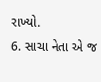રાખ્યો.
6. સાચા નેતા એ જ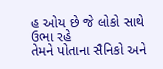હ ઓય છે જે લોકો સાથે ઉભા રહે
તેમને પોતાના સૈનિકો અને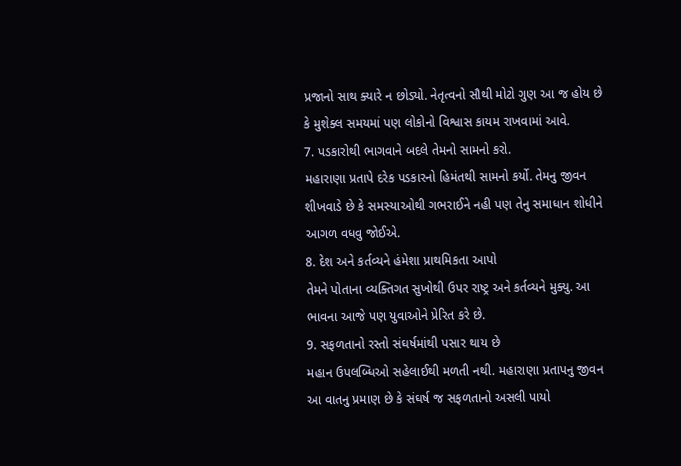પ્રજાનો સાથ ક્યારે ન છોડ્યો. નેતૃત્વનો સૌથી મોટો ગુણ આ જ હોય છે કે મુશેક્લ સમયમાં પણ લોકોનો વિશ્વાસ કાયમ રાખવામાં આવે.
7. પડકારોથી ભાગવાને બદલે તેમનો સામનો કરો.
મહારાણા પ્રતાપે દરેક પડકારનો હિમંતથી સામનો કર્યો. તેમનુ જીવન શીખવાડે છે કે સમસ્યાઓથી ગભરાઈને નહી પણ તેનુ સમાધાન શોધીને આગળ વધવુ જોઈએ.
8. દેશ અને કર્તવ્યને હંમેશા પ્રાથમિકતા આપો
તેમને પોતાના વ્યક્તિગત સુખોથી ઉપર રાષ્ટ્ર અને કર્તવ્યને મુક્યુ. આ ભાવના આજે પણ યુવાઓને પ્રેરિત કરે છે.
9. સફળતાનો રસ્તો સંઘર્ષમાંથી પસાર થાય છે
મહાન ઉપલબ્ધિઓ સહેલાઈથી મળતી નથી. મહારાણા પ્રતાપનુ જીવન આ વાતનુ પ્રમાણ છે કે સંઘર્ષ જ સફળતાનો અસલી પાયો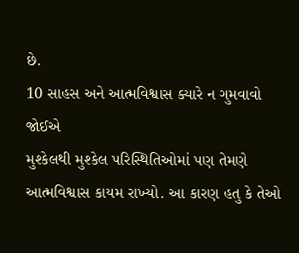છે.
10 સાહસ અને આત્મવિશ્વાસ ક્યારે ન ગુમવાવો જોઈએ
મુશ્કેલથી મુશ્કેલ પરિસ્થિતિઓમાં પણ તેમણે આત્મવિશ્વાસ કાયમ રાખ્યો. આ કારણ હતુ કે તેઓ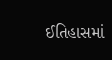ઈતિહાસમાં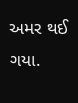અમર થઈ ગયા.